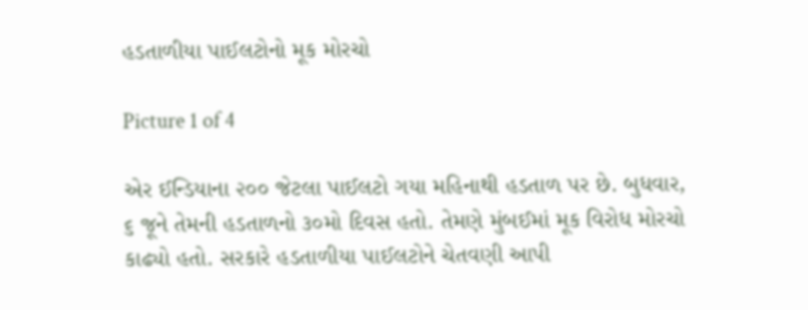હડતાળીયા પાઈલટોનો મૂક મોરચો

Picture 1 of 4

એર ઈન્ડિયાના ૨૦૦ જેટલા પાઈલટો ગયા મહિનાથી હડતાળ પર છે. બુધવાર, ૬ જૂને તેમની હડતાળનો ૩૦મો દિવસ હતો. તેમણે મુંબઈમાં મૂક વિરોધ મોરચો કાઢ્યો હતો. સરકારે હડતાળીયા પાઈલટોને ચેતવણી આપી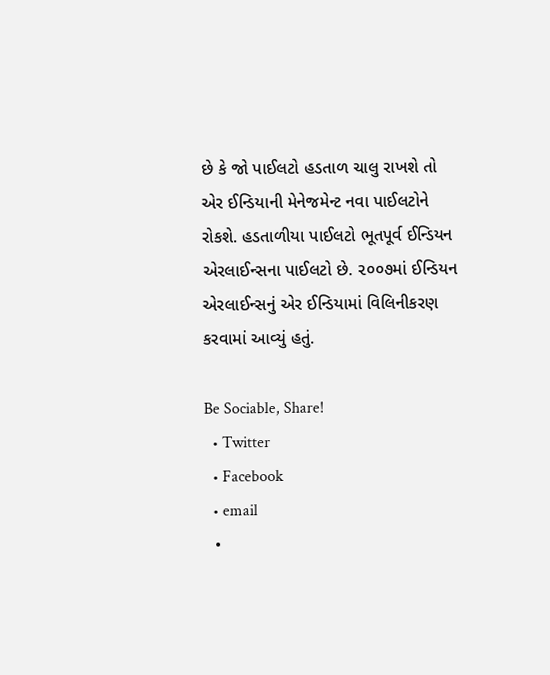છે કે જો પાઈલટો હડતાળ ચાલુ રાખશે તો એર ઈન્ડિયાની મેનેજમેન્ટ નવા પાઈલટોને રોકશે. હડતાળીયા પાઈલટો ભૂતપૂર્વ ઈન્ડિયન એરલાઈન્સના પાઈલટો છે. ૨૦૦૭માં ઈન્ડિયન એરલાઈન્સનું એર ઈન્ડિયામાં વિલિનીકરણ કરવામાં આવ્યું હતું.

Be Sociable, Share!
  • Twitter
  • Facebook
  • email
  •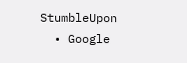StumbleUpon
  • Google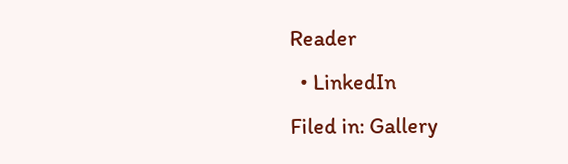Reader
  • LinkedIn
Filed in: Gallery